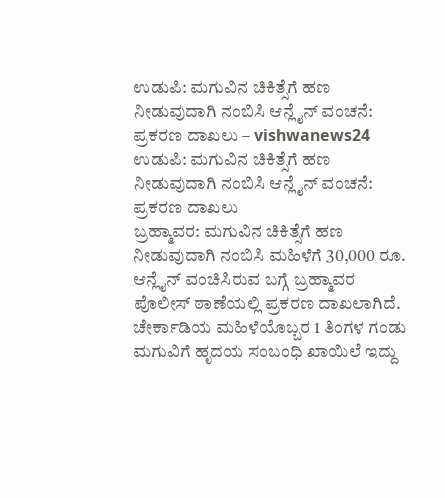ಉಡುಪಿ: ಮಗುವಿನ ಚಿಕಿತ್ಸೆಗೆ ಹಣ ನೀಡುವುದಾಗಿ ನಂಬಿಸಿ ಆನ್ಲೈನ್ ವಂಚನೆ: ಪ್ರಕರಣ ದಾಖಲು – vishwanews24
ಉಡುಪಿ: ಮಗುವಿನ ಚಿಕಿತ್ಸೆಗೆ ಹಣ ನೀಡುವುದಾಗಿ ನಂಬಿಸಿ ಆನ್ಲೈನ್ ವಂಚನೆ: ಪ್ರಕರಣ ದಾಖಲು
ಬ್ರಹ್ಮಾವರ: ಮಗುವಿನ ಚಿಕಿತ್ಸೆಗೆ ಹಣ ನೀಡುವುದಾಗಿ ನಂಬಿಸಿ ಮಹಿಳೆಗೆ 30,000 ರೂ. ಆನ್ಲೈನ್ ವಂಚಿಸಿರುವ ಬಗ್ಗೆ ಬ್ರಹ್ಮಾವರ ಪೊಲೀಸ್ ಠಾಣೆಯಲ್ಲಿ ಪ್ರಕರಣ ದಾಖಲಾಗಿದೆ.
ಚೇರ್ಕಾಡಿಯ ಮಹಿಳೆಯೊಬ್ಬರ 1 ತಿಂಗಳ ಗಂಡು ಮಗುವಿಗೆ ಹೃದಯ ಸಂಬಂಧಿ ಖಾಯಿಲೆ ಇದ್ದು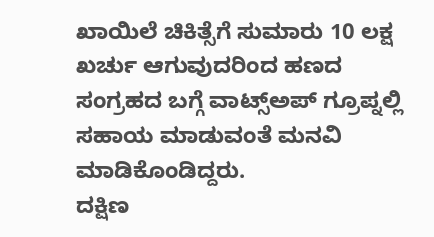ಖಾಯಿಲೆ ಚಿಕಿತ್ಸೆಗೆ ಸುಮಾರು 10 ಲಕ್ಷ ಖರ್ಚು ಆಗುವುದರಿಂದ ಹಣದ ಸಂಗ್ರಹದ ಬಗ್ಗೆ ವಾಟ್ಸ್ಅಪ್ ಗ್ರೂಪ್ನಲ್ಲಿ ಸಹಾಯ ಮಾಡುವಂತೆ ಮನವಿ ಮಾಡಿಕೊಂಡಿದ್ದರು.
ದಕ್ಷಿಣ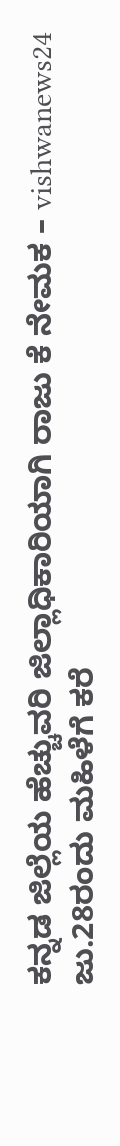ಕನ್ನಡ ಜಿಲ್ಲೆಯ ಹೆಚ್ಚುವರಿ ಜಿಲ್ಲಾಧಿಕಾರಿಯಾಗಿ ರಾಜು ಕೆ ನೇಮಕ – vishwanews24
ಜು.28ರಂದು ಮಹಿಳೆಗೆ ಕರೆ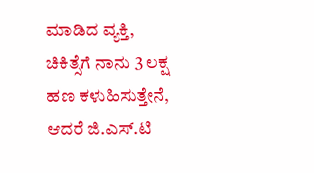ಮಾಡಿದ ವ್ಯಕ್ತಿ, ಚಿಕಿತ್ಸೆಗೆ ನಾನು 3 ಲಕ್ಷ ಹಣ ಕಳುಹಿಸುತ್ತೇನೆ, ಆದರೆ ಜಿ.ಎಸ್.ಟಿ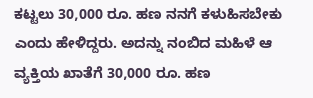ಕಟ್ಟಲು 30,000 ರೂ. ಹಣ ನನಗೆ ಕಳುಹಿಸಬೇಕು ಎಂದು ಹೇಳಿದ್ದರು. ಅದನ್ನು ನಂಬಿದ ಮಹಿಳೆ ಆ ವ್ಯಕ್ತಿಯ ಖಾತೆಗೆ 30,000 ರೂ. ಹಣ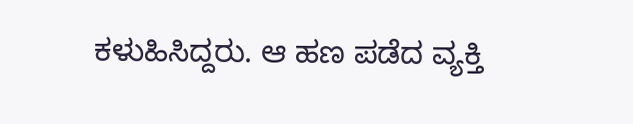ಕಳುಹಿಸಿದ್ದರು. ಆ ಹಣ ಪಡೆದ ವ್ಯಕ್ತಿ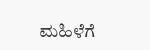ಮಹಿಳೆಗೆ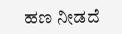ಹಣ ನೀಡದೆ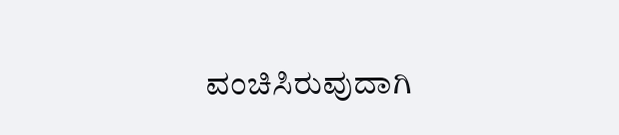ವಂಚಿಸಿರುವುದಾಗಿ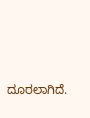ದೂರಲಾಗಿದೆ.